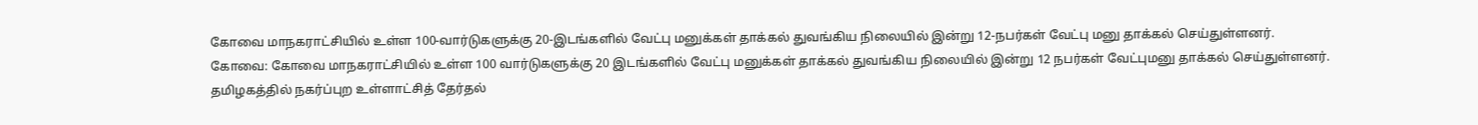கோவை மாநகராட்சியில் உள்ள 100-வார்டுகளுக்கு 20-இடங்களில் வேட்பு மனுக்கள் தாக்கல் துவங்கிய நிலையில் இன்று 12-நபர்கள் வேட்பு மனு தாக்கல் செய்துள்ளனர்.
கோவை: கோவை மாநகராட்சியில் உள்ள 100 வார்டுகளுக்கு 20 இடங்களில் வேட்பு மனுக்கள் தாக்கல் துவங்கிய நிலையில் இன்று 12 நபர்கள் வேட்புமனு தாக்கல் செய்துள்ளனர்.
தமிழகத்தில் நகர்ப்புற உள்ளாட்சித் தேர்தல்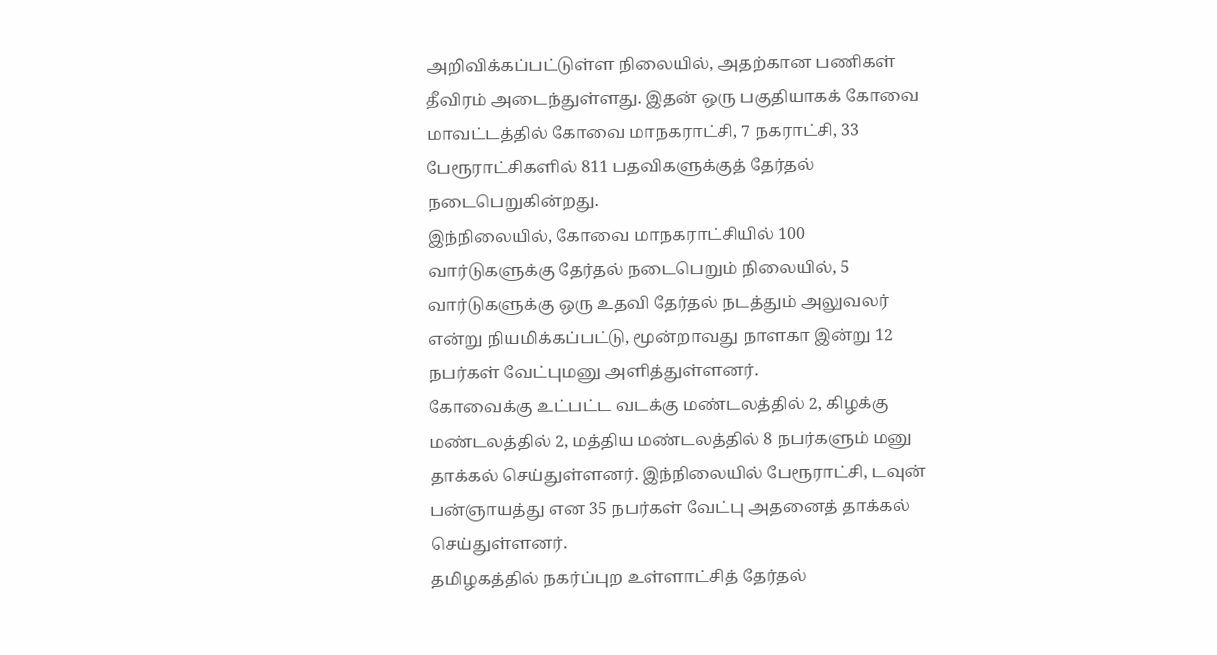அறிவிக்கப்பட்டுள்ள நிலையில், அதற்கான பணிகள் தீவிரம் அடைந்துள்ளது. இதன் ஒரு பகுதியாகக் கோவை மாவட்டத்தில் கோவை மாநகராட்சி, 7 நகராட்சி, 33 பேரூராட்சிகளில் 811 பதவிகளுக்குத் தேர்தல் நடைபெறுகின்றது.
இந்நிலையில், கோவை மாநகராட்சியில் 100 வார்டுகளுக்கு தேர்தல் நடைபெறும் நிலையில், 5 வார்டுகளுக்கு ஒரு உதவி தேர்தல் நடத்தும் அலுவலர் என்று நியமிக்கப்பட்டு, மூன்றாவது நாளகா இன்று 12 நபர்கள் வேட்புமனு அளித்துள்ளனர்.
கோவைக்கு உட்பட்ட வடக்கு மண்டலத்தில் 2, கிழக்கு மண்டலத்தில் 2, மத்திய மண்டலத்தில் 8 நபர்களும் மனு தாக்கல் செய்துள்ளனர். இந்நிலையில் பேரூராட்சி, டவுன் பன்ஞாயத்து என 35 நபர்கள் வேட்பு அதனைத் தாக்கல் செய்துள்ளனர்.
தமிழகத்தில் நகர்ப்புற உள்ளாட்சித் தேர்தல்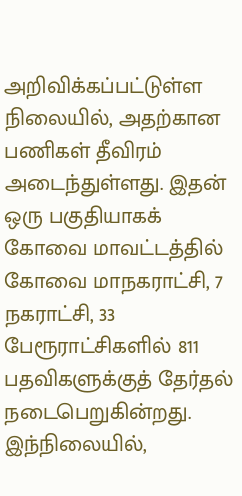அறிவிக்கப்பட்டுள்ள நிலையில், அதற்கான பணிகள் தீவிரம் அடைந்துள்ளது. இதன் ஒரு பகுதியாகக் கோவை மாவட்டத்தில் கோவை மாநகராட்சி, 7 நகராட்சி, 33 பேரூராட்சிகளில் 811 பதவிகளுக்குத் தேர்தல் நடைபெறுகின்றது.
இந்நிலையில்,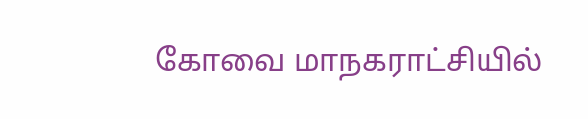கோவை மாநகராட்சியில்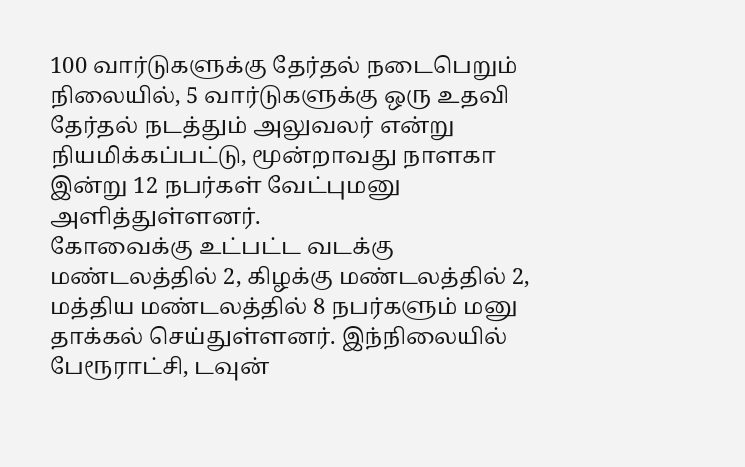100 வார்டுகளுக்கு தேர்தல் நடைபெறும் நிலையில், 5 வார்டுகளுக்கு ஒரு உதவி தேர்தல் நடத்தும் அலுவலர் என்று நியமிக்கப்பட்டு, மூன்றாவது நாளகா இன்று 12 நபர்கள் வேட்புமனு அளித்துள்ளனர்.
கோவைக்கு உட்பட்ட வடக்கு மண்டலத்தில் 2, கிழக்கு மண்டலத்தில் 2, மத்திய மண்டலத்தில் 8 நபர்களும் மனு தாக்கல் செய்துள்ளனர். இந்நிலையில் பேரூராட்சி, டவுன்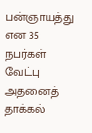பன்ஞாயத்து என 35 நபர்கள் வேட்பு அதனைத் தாக்கல்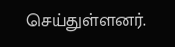செய்துள்ளனர்.